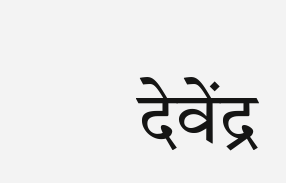देवेंद्र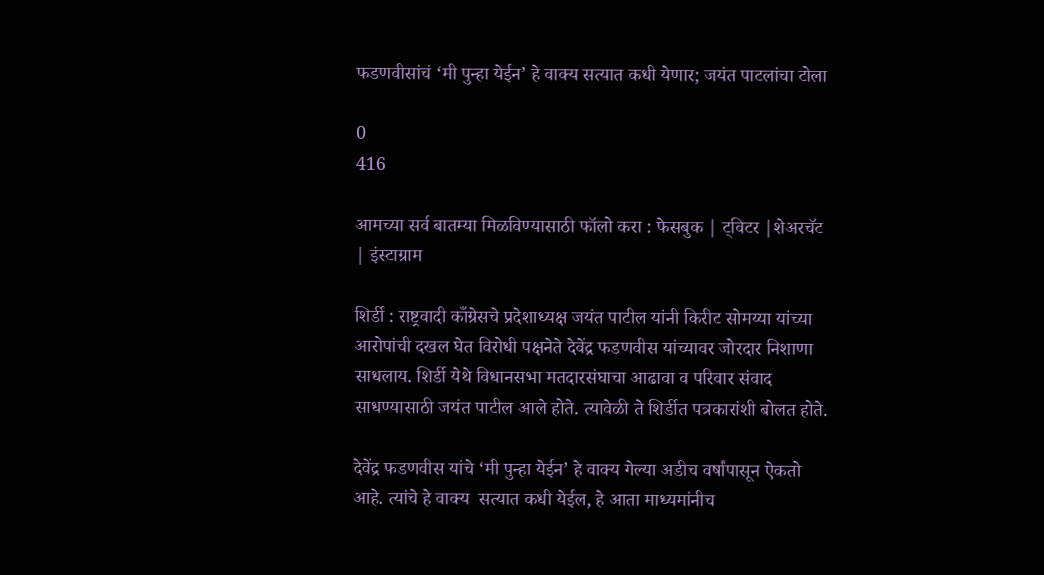फडणवीसांचं ‘मी पुन्हा येईन’ हे वाक्य सत्यात कधी येणार; जयंत पाटलांचा टोला

0
416

आमच्या सर्व बातम्या मिळविण्यासाठी फॉलो करा : फेसबुक | ट्विटर |शेअरचॅट | इंस्टाग्राम

शिर्डी : राष्ट्रवादी काँग्रेसचे प्रदेशाध्यक्ष जयंत पाटील यांनी किरीट सोमय्या यांच्या आरोपांची दखल घेत विरोधी पक्षनेते देवेंद्र फडणवीस यांच्यावर जोरदार निशाणा साधलाय. शिर्डी येथे विधानसभा मतदारसंघाचा आढावा व परिवार संवाद साधण्यासाठी जयंत पाटील आले होते. त्यावेळी ते शिर्डीत पत्रकारांशी बोलत होते.

देवेंद्र फडणवीस यांचे ‘मी पुन्हा येईन’ हे वाक्य गेल्या अडीच वर्षांपासून ऐकतो आहे. त्यांचे हे वाक्य  सत्यात कधी येईल, हे आता माध्यमांनीच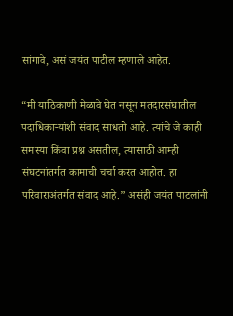सांगावे, असं जयंत पाटील म्हणाले आहेत.

“मी याठिकाणी मेळावे घेत नसून मतदारसंघातील पदाधिकाऱ्यांशी संवाद साधतो आहे. त्यांचे जे काही समस्या किंवा प्रश्न असतील, त्यासाठी आम्ही संघटनांतर्गत कामाची चर्चा करत आहोत. हा परिवाराअंतर्गत संवाद आहे.” असंही जयंत पाटलांनी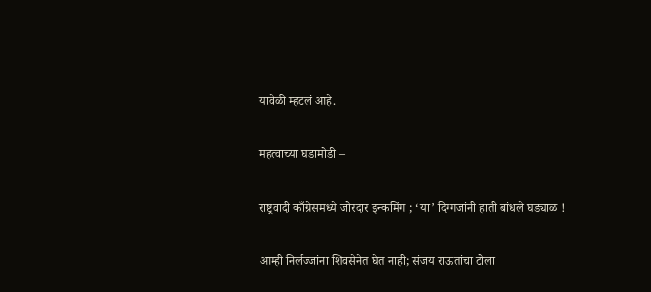यावेळी म्हटलं आहे.

महत्वाच्या घडामोडी –

राष्ट्रवादी काँग्रेसमध्ये जोरदार इन्कमिंग ; ‘या’ दिग्गजांनी हाती बांधले घड्याळ !

आम्ही निर्लज्जांना शिवसेनेत घेत नाही; संजय राऊतांचा टोला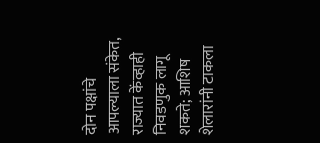दोन पक्षांचे आपल्याला संकेत, राज्यात केंव्हाही निवडणुक लागू शकते; आशिष शेलारांनी टाकला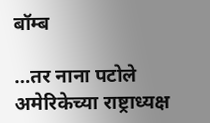बॉम्ब

…तर नाना पटोले अमेरिकेच्या राष्ट्राध्यक्ष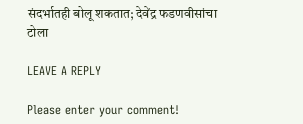संदर्भातही बोलू शकतात; देवेंद्र फडणवीसांचा टोला

LEAVE A REPLY

Please enter your comment!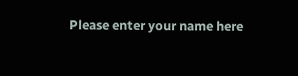Please enter your name here